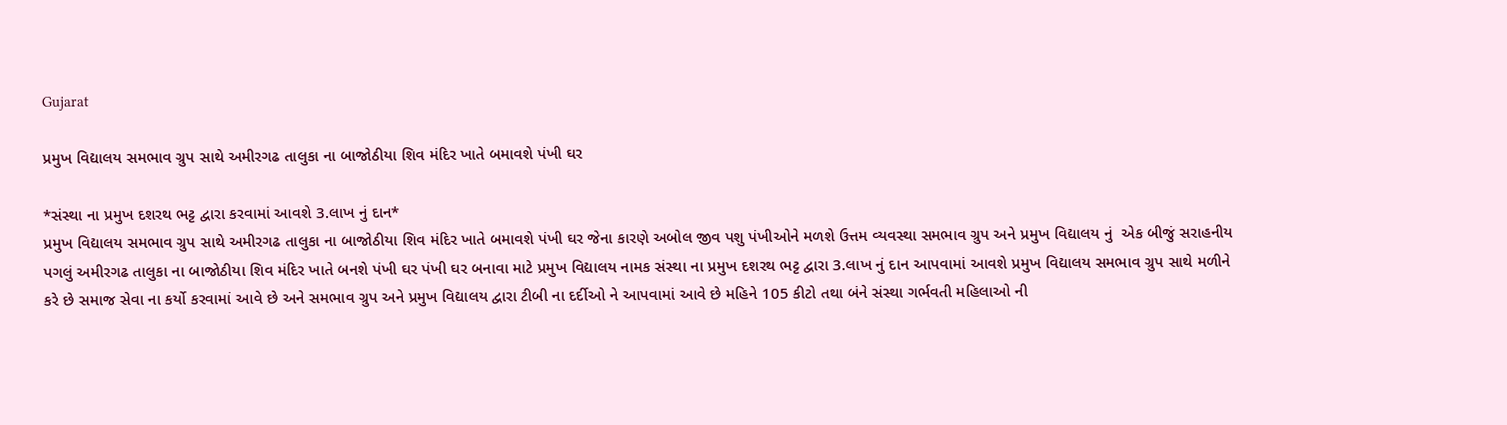Gujarat

પ્રમુખ વિદ્યાલય સમભાવ ગ્રુપ સાથે અમીરગઢ તાલુકા ના બાજોઠીયા શિવ મંદિર ખાતે બમાવશે પંખી ઘર

*સંસ્થા ના પ્રમુખ દશરથ ભટ્ટ દ્વારા કરવામાં આવશે 3.લાખ નું દાન*
પ્રમુખ વિદ્યાલય સમભાવ ગ્રુપ સાથે અમીરગઢ તાલુકા ના બાજોઠીયા શિવ મંદિર ખાતે બમાવશે પંખી ઘર જેના કારણે અબોલ જીવ પશુ પંખીઓને મળશે ઉત્તમ વ્યવસ્થા સમભાવ ગ્રુપ અને પ્રમુખ વિદ્યાલય નું  એક બીજું સરાહનીય પગલું અમીરગઢ તાલુકા ના બાજોઠીયા શિવ મંદિર ખાતે બનશે પંખી ઘર પંખી ઘર બનાવા માટે પ્રમુખ વિદ્યાલય નામક સંસ્થા ના પ્રમુખ દશરથ ભટ્ટ દ્વારા 3.લાખ નું દાન આપવામાં આવશે પ્રમુખ વિદ્યાલય સમભાવ ગ્રુપ સાથે મળીને કરે છે સમાજ સેવા ના કર્યો કરવામાં આવે છે અને સમભાવ ગ્રુપ અને પ્રમુખ વિદ્યાલય દ્વારા ટીબી ના દર્દીઓ ને આપવામાં આવે છે મહિને 105 કીટો તથા બંને સંસ્થા ગર્ભવતી મહિલાઓ ની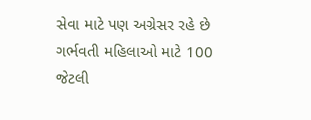સેવા માટે પણ અગ્રેસર રહે છે ગર્ભવતી મહિલાઓ માટે 100 જેટલી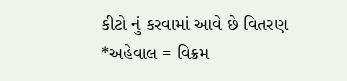કીટો નું કરવામાં આવે છે વિતરણ
*અહેવાલ = વિક્રમ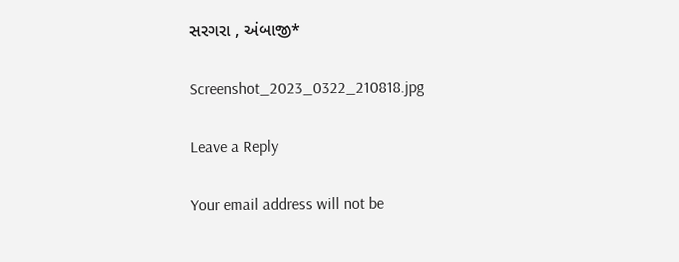સરગરા , અંબાજી*

Screenshot_2023_0322_210818.jpg

Leave a Reply

Your email address will not be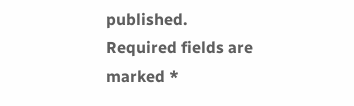published. Required fields are marked *